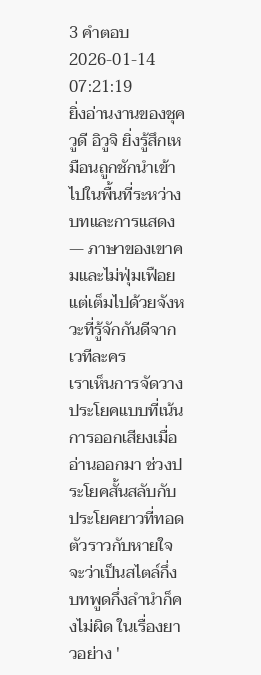3 คำตอบ2026-01-14 07:21:19
ยิ่งอ่านงานของชุควูดี อิวูจิ ยิ่งรู้สึกเหมือนถูกชักนำเข้าไปในพื้นที่ระหว่างบทและการแสดง — ภาษาของเขาคมและไม่ฟุ่มเฟือยแต่เต็มไปด้วยจังหวะที่รู้จักกันดีจากเวทีละคร
เราเห็นการจัดวางประโยคแบบที่เน้นการออกเสียงเมื่ออ่านออกมา ช่วงประโยคสั้นสลับกับประโยคยาวที่ทอดตัวราวกับหายใจ จะว่าเป็นสไตล์กึ่งบทพูดกึ่งลำนำก็คงไม่ผิด ในเรื่องยาวอย่าง '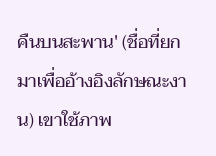คืนบนสะพาน' (ชื่อที่ยกมาเพื่ออ้างอิงลักษณะงาน) เขาใช้ภาพ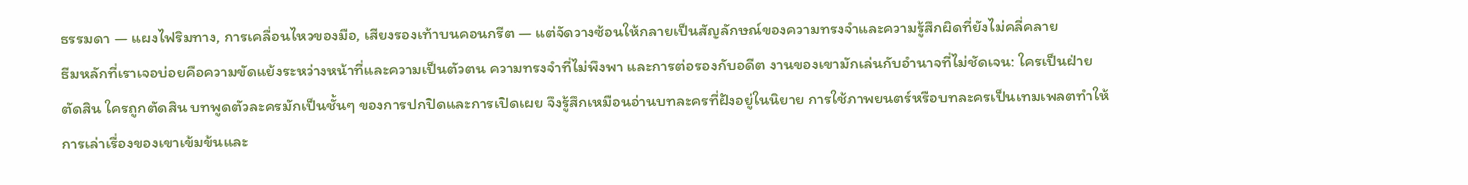ธรรมดา — แผงไฟริมทาง, การเคลื่อนไหวของมือ, เสียงรองเท้าบนคอนกรีต — แต่จัดวางซ้อนให้กลายเป็นสัญลักษณ์ของความทรงจำและความรู้สึกผิดที่ยังไม่คลี่คลาย
ธีมหลักที่เราเจอบ่อยคือความขัดแย้งระหว่างหน้าที่และความเป็นตัวตน ความทรงจำที่ไม่พึงพา และการต่อรองกับอดีต งานของเขามักเล่นกับอำนาจที่ไม่ชัดเจน: ใครเป็นฝ่ายตัดสิน ใครถูกตัดสิน บทพูดตัวละครมักเป็นชั้นๆ ของการปกปิดและการเปิดเผย จึงรู้สึกเหมือนอ่านบทละครที่ฝังอยู่ในนิยาย การใช้ภาพยนตร์หรือบทละครเป็นเทมเพลตทำให้การเล่าเรื่องของเขาเข้มข้นและ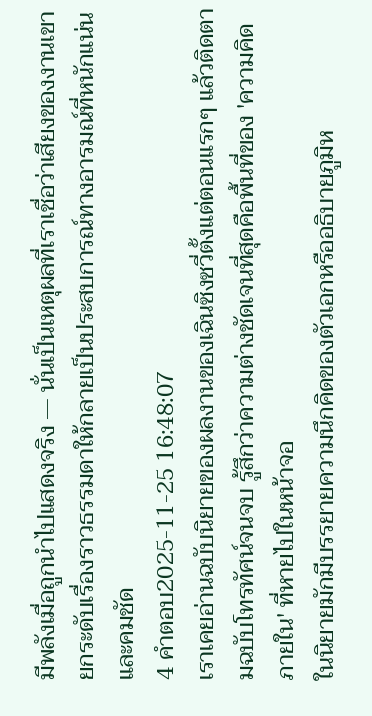มีพลังเมื่อถูกนำไปแสดงจริง — นั่นเป็นเหตุผลที่เราเชื่อว่าเสียงของงานเขายกระดับเรื่องราวธรรมดาให้กลายเป็นประสบการณ์ทางอารมณ์ที่หนักแน่นและคมชัด
4 คำตอบ2025-11-25 16:48:07
เราเคยอ่านฉบับนิยายของผลงานของเฉินซิงซวี่ตั้งแต่ตอนแรกๆ แล้วติดตามฉบับโทรทัศน์จนจบ รู้สึกว่าความต่างชัดเจนที่สุดคือพื้นที่ของ 'ความคิดภายใน' ที่หายไปในหน้าจอ
ในนิยายมักมีบรรยายความนึกคิดของตัวเอกหรืออธิบายภูมิห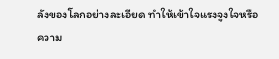ลังของโลกอย่างละเอียด ทำให้เข้าใจแรงจูงใจหรือความ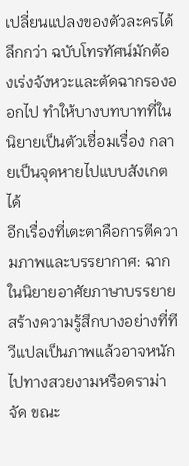เปลี่ยนแปลงของตัวละครได้ลึกกว่า ฉบับโทรทัศน์มักต้องเร่งจังหวะและตัดฉากรองออกไป ทำให้บางบทบาทที่ในนิยายเป็นตัวเชื่อมเรื่อง กลายเป็นจุดหายไปแบบสังเกตได้
อีกเรื่องที่เตะตาคือการตีความภาพและบรรยากาศ: ฉากในนิยายอาศัยภาษาบรรยายสร้างความรู้สึกบางอย่างที่ทีวีแปลเป็นภาพแล้วอาจหนักไปทางสวยงามหรือดราม่าจัด ขณะ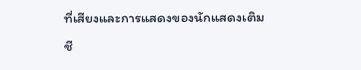ที่เสียงและการแสดงของนักแสดงเติมชี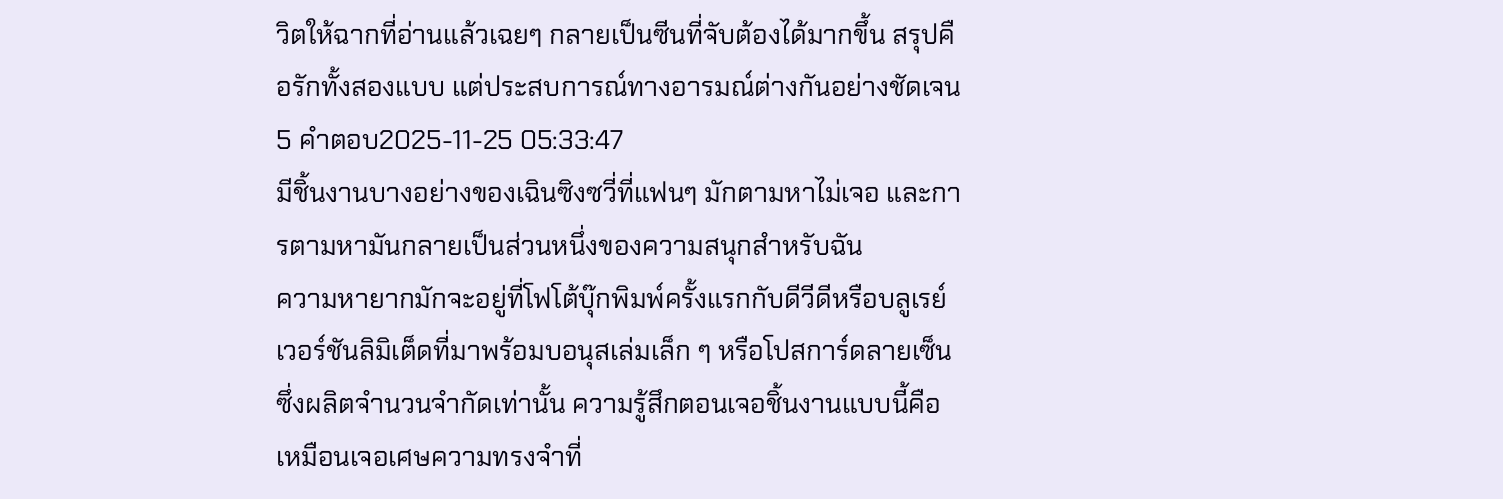วิตให้ฉากที่อ่านแล้วเฉยๆ กลายเป็นซีนที่จับต้องได้มากขึ้น สรุปคือรักทั้งสองแบบ แต่ประสบการณ์ทางอารมณ์ต่างกันอย่างชัดเจน
5 คำตอบ2025-11-25 05:33:47
มีชิ้นงานบางอย่างของเฉินซิงซวี่ที่แฟนๆ มักตามหาไม่เจอ และการตามหามันกลายเป็นส่วนหนึ่งของความสนุกสำหรับฉัน
ความหายากมักจะอยู่ที่โฟโต้บุ๊กพิมพ์ครั้งแรกกับดีวีดีหรือบลูเรย์เวอร์ชันลิมิเต็ดที่มาพร้อมบอนุสเล่มเล็ก ๆ หรือโปสการ์ดลายเซ็นซึ่งผลิตจำนวนจำกัดเท่านั้น ความรู้สึกตอนเจอชิ้นงานแบบนี้คือเหมือนเจอเศษความทรงจำที่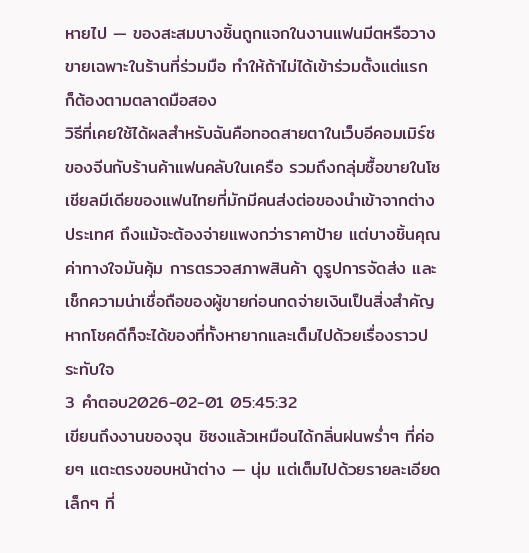หายไป — ของสะสมบางชิ้นถูกแจกในงานแฟนมีตหรือวางขายเฉพาะในร้านที่ร่วมมือ ทำให้ถ้าไม่ได้เข้าร่วมตั้งแต่แรก ก็ต้องตามตลาดมือสอง
วิธีที่เคยใช้ได้ผลสำหรับฉันคือทอดสายตาในเว็บอีคอมเมิร์ซของจีนกับร้านค้าแฟนคลับในเครือ รวมถึงกลุ่มซื้อขายในโซเชียลมีเดียของแฟนไทยที่มักมีคนส่งต่อของนำเข้าจากต่างประเทศ ถึงแม้จะต้องจ่ายแพงกว่าราคาป้าย แต่บางชิ้นคุณค่าทางใจมันคุ้ม การตรวจสภาพสินค้า ดูรูปการจัดส่ง และเช็กความน่าเชื่อถือของผู้ขายก่อนกดจ่ายเงินเป็นสิ่งสำคัญ หากโชคดีก็จะได้ของที่ทั้งหายากและเต็มไปด้วยเรื่องราวประทับใจ
3 คำตอบ2026-02-01 05:45:32
เขียนถึงงานของจุน ชิซงแล้วเหมือนได้กลิ่นฝนพร่ำๆ ที่ค่อยๆ แตะตรงขอบหน้าต่าง — นุ่ม แต่เต็มไปด้วยรายละเอียดเล็กๆ ที่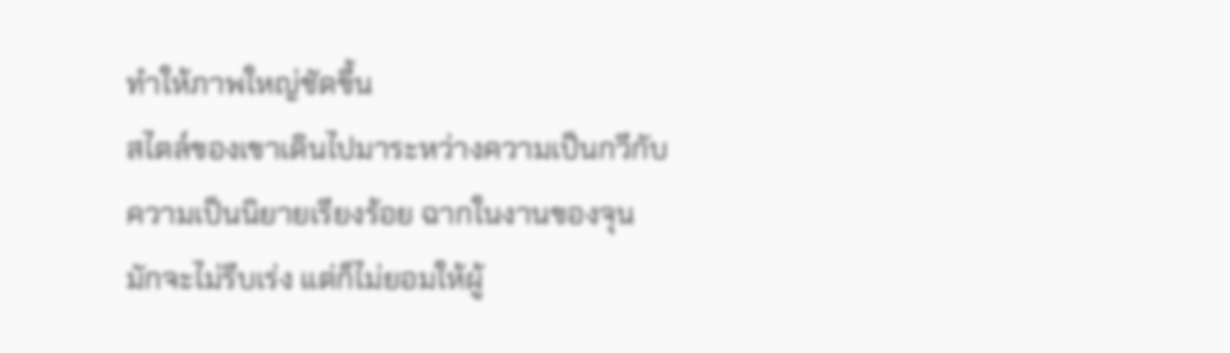ทำให้ภาพใหญ่ชัดขึ้น
สไตล์ของเขาเดินไปมาระหว่างความเป็นกวีกับความเป็นนิยายเรียงร้อย ฉากในงานของจุนมักจะไม่รีบเร่ง แต่ก็ไม่ยอมให้ผู้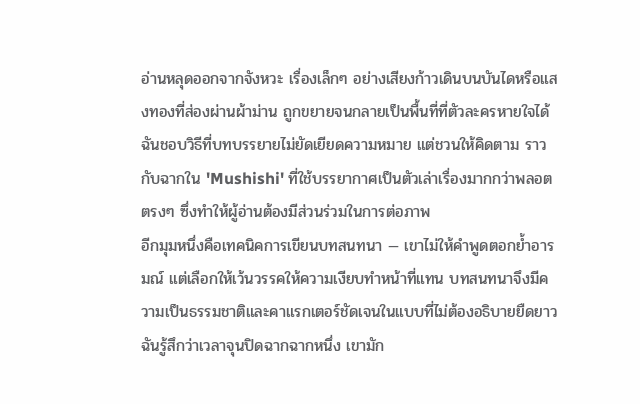อ่านหลุดออกจากจังหวะ เรื่องเล็กๆ อย่างเสียงก้าวเดินบนบันไดหรือแสงทองที่ส่องผ่านผ้าม่าน ถูกขยายจนกลายเป็นพื้นที่ที่ตัวละครหายใจได้ ฉันชอบวิธีที่บทบรรยายไม่ยัดเยียดความหมาย แต่ชวนให้คิดตาม ราวกับฉากใน 'Mushishi' ที่ใช้บรรยากาศเป็นตัวเล่าเรื่องมากกว่าพลอตตรงๆ ซึ่งทำให้ผู้อ่านต้องมีส่วนร่วมในการต่อภาพ
อีกมุมหนึ่งคือเทคนิคการเขียนบทสนทนา — เขาไม่ให้คำพูดตอกย้ำอารมณ์ แต่เลือกให้เว้นวรรคให้ความเงียบทำหน้าที่แทน บทสนทนาจึงมีความเป็นธรรมชาติและคาแรกเตอร์ชัดเจนในแบบที่ไม่ต้องอธิบายยืดยาว ฉันรู้สึกว่าเวลาจุนปิดฉากฉากหนึ่ง เขามัก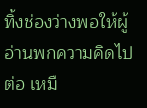ทิ้งช่องว่างพอให้ผู้อ่านพกความคิดไปต่อ เหมื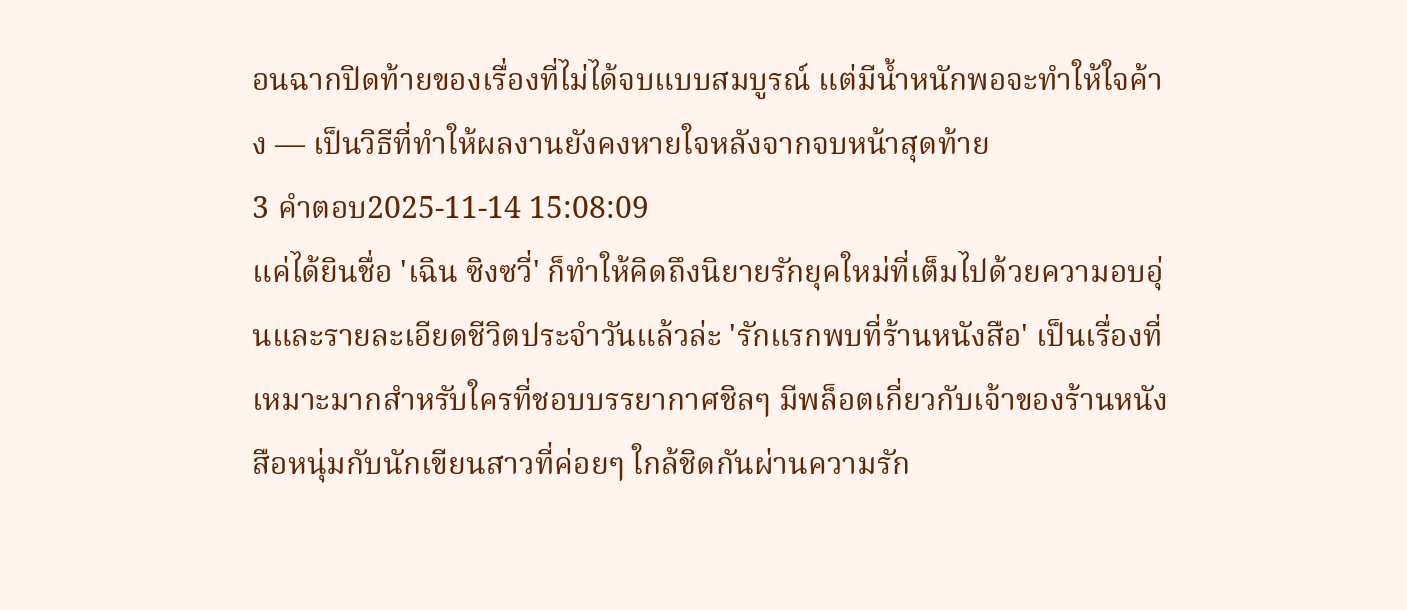อนฉากปิดท้ายของเรื่องที่ไม่ได้จบแบบสมบูรณ์ แต่มีน้ำหนักพอจะทำให้ใจค้าง — เป็นวิธีที่ทำให้ผลงานยังคงหายใจหลังจากจบหน้าสุดท้าย
3 คำตอบ2025-11-14 15:08:09
แค่ได้ยินชื่อ 'เฉิน ซิงซวี่' ก็ทำให้คิดถึงนิยายรักยุคใหม่ที่เต็มไปด้วยความอบอุ่นและรายละเอียดชีวิตประจำวันแล้วล่ะ 'รักแรกพบที่ร้านหนังสือ' เป็นเรื่องที่เหมาะมากสำหรับใครที่ชอบบรรยากาศชิลๆ มีพล็อตเกี่ยวกับเจ้าของร้านหนังสือหนุ่มกับนักเขียนสาวที่ค่อยๆ ใกล้ชิดกันผ่านความรัก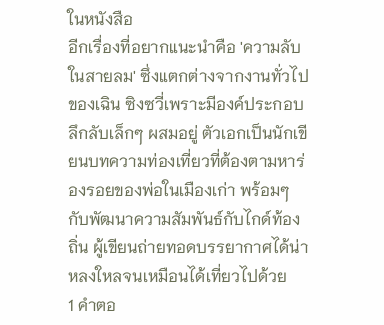ในหนังสือ
อีกเรื่องที่อยากแนะนำคือ 'ความลับในสายลม' ซึ่งแตกต่างจากงานทั่วไปของเฉิน ซิงซวี่เพราะมีองค์ประกอบลึกลับเล็กๆ ผสมอยู่ ตัวเอกเป็นนักเขียนบทความท่องเที่ยวที่ต้องตามหาร่องรอยของพ่อในเมืองเก่า พร้อมๆ กับพัฒนาความสัมพันธ์กับไกด์ท้องถิ่น ผู้เขียนถ่ายทอดบรรยากาศได้น่าหลงใหลจนเหมือนได้เที่ยวไปด้วย
1 คำตอ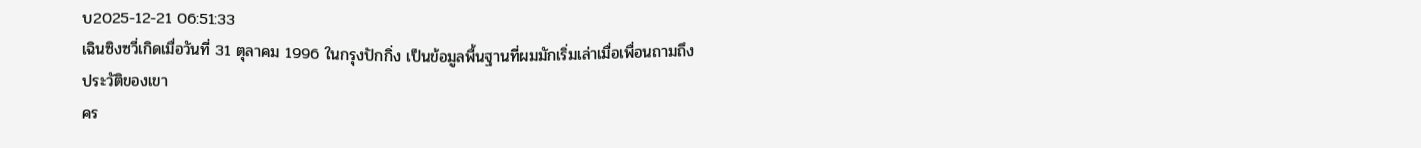บ2025-12-21 06:51:33
เฉินซิงซวี่เกิดเมื่อวันที่ 31 ตุลาคม 1996 ในกรุงปักกิ่ง เป็นข้อมูลพื้นฐานที่ผมมักเริ่มเล่าเมื่อเพื่อนถามถึงประวัติของเขา
คร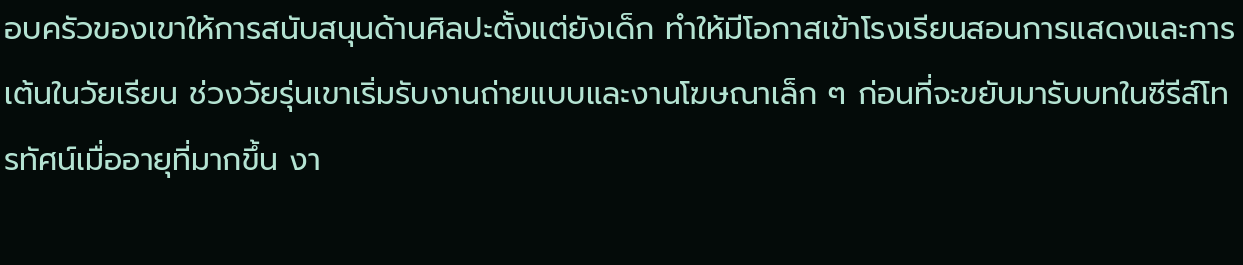อบครัวของเขาให้การสนับสนุนด้านศิลปะตั้งแต่ยังเด็ก ทำให้มีโอกาสเข้าโรงเรียนสอนการแสดงและการเต้นในวัยเรียน ช่วงวัยรุ่นเขาเริ่มรับงานถ่ายแบบและงานโฆษณาเล็ก ๆ ก่อนที่จะขยับมารับบทในซีรีส์โทรทัศน์เมื่ออายุที่มากขึ้น งา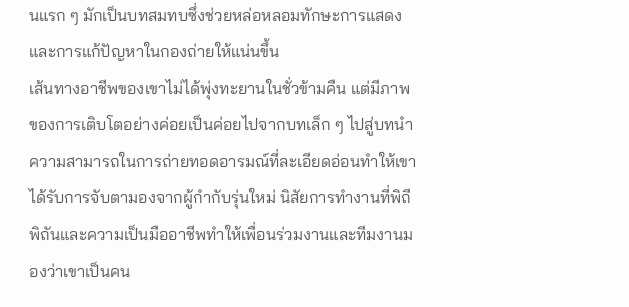นแรก ๆ มักเป็นบทสมทบซึ่งช่วยหล่อหลอมทักษะการแสดงและการแก้ปัญหาในกองถ่ายให้แน่นขึ้น
เส้นทางอาชีพของเขาไม่ได้พุ่งทะยานในชั่วข้ามคืน แต่มีภาพของการเติบโตอย่างค่อยเป็นค่อยไปจากบทเล็ก ๆ ไปสู่บทนำ ความสามารถในการถ่ายทอดอารมณ์ที่ละเอียดอ่อนทำให้เขาได้รับการจับตามองจากผู้กำกับรุ่นใหม่ นิสัยการทำงานที่พิถีพิถันและความเป็นมืออาชีพทำให้เพื่อนร่วมงานและทีมงานมองว่าเขาเป็นคน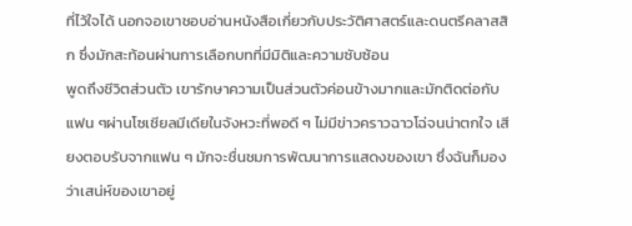ที่ไว้ใจได้ นอกจอเขาชอบอ่านหนังสือเกี่ยวกับประวัติศาสตร์และดนตรีคลาสสิก ซึ่งมักสะท้อนผ่านการเลือกบทที่มีมิติและความซับซ้อน
พูดถึงชีวิตส่วนตัว เขารักษาความเป็นส่วนตัวค่อนข้างมากและมักติดต่อกับแฟน ๆผ่านโซเชียลมีเดียในจังหวะที่พอดี ๆ ไม่มีข่าวคราวฉาวโฉ่จนน่าตกใจ เสียงตอบรับจากแฟน ๆ มักจะชื่นชมการพัฒนาการแสดงของเขา ซึ่งฉันก็มองว่าเสน่ห์ของเขาอยู่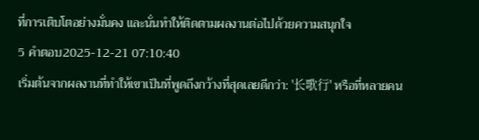ที่การเติบโตอย่างมั่นคง และนั่นทำให้ติดตามผลงานต่อไปด้วยความสนุกใจ
5 คำตอบ2025-12-21 07:10:40
เริ่มต้นจากผลงานที่ทำให้เขาเป็นที่พูดถึงกว้างที่สุดเลยดีกว่า: '长歌行' หรือที่หลายคน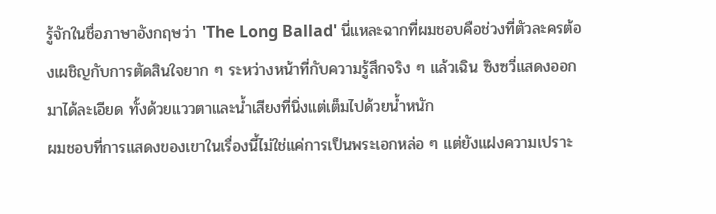รู้จักในชื่อภาษาอังกฤษว่า 'The Long Ballad' นี่แหละฉากที่ผมชอบคือช่วงที่ตัวละครต้องเผชิญกับการตัดสินใจยาก ๆ ระหว่างหน้าที่กับความรู้สึกจริง ๆ แล้วเฉิน ซิงซวี่แสดงออกมาได้ละเอียด ทั้งด้วยแววตาและน้ำเสียงที่นิ่งแต่เต็มไปด้วยน้ำหนัก
ผมชอบที่การแสดงของเขาในเรื่องนี้ไม่ใช่แค่การเป็นพระเอกหล่อ ๆ แต่ยังแฝงความเปราะ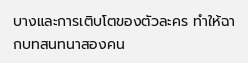บางและการเติบโตของตัวละคร ทำให้ฉากบทสนทนาสองคน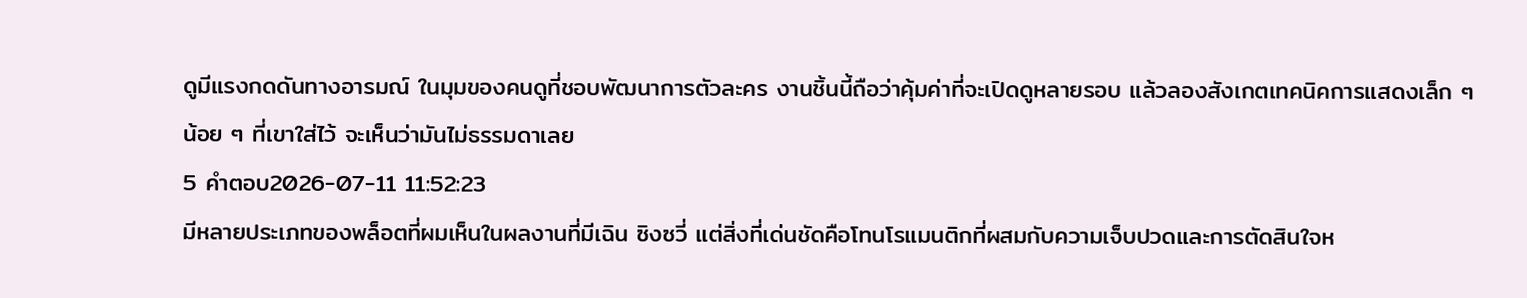ดูมีแรงกดดันทางอารมณ์ ในมุมของคนดูที่ชอบพัฒนาการตัวละคร งานชิ้นนี้ถือว่าคุ้มค่าที่จะเปิดดูหลายรอบ แล้วลองสังเกตเทคนิคการแสดงเล็ก ๆ น้อย ๆ ที่เขาใส่ไว้ จะเห็นว่ามันไม่ธรรมดาเลย
5 คำตอบ2026-07-11 11:52:23
มีหลายประเภทของพล็อตที่ผมเห็นในผลงานที่มีเฉิน ซิงซวี่ แต่สิ่งที่เด่นชัดคือโทนโรแมนติกที่ผสมกับความเจ็บปวดและการตัดสินใจห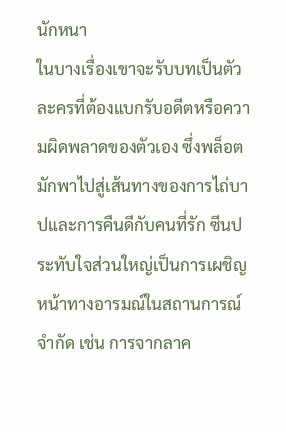นักหนา
ในบางเรื่องเขาจะรับบทเป็นตัวละครที่ต้องแบกรับอดีตหรือความผิดพลาดของตัวเอง ซึ่งพล็อตมักพาไปสู่เส้นทางของการไถ่บาปและการคืนดีกับคนที่รัก ซีนประทับใจส่วนใหญ่เป็นการเผชิญหน้าทางอารมณ์ในสถานการณ์จำกัด เช่น การจากลาค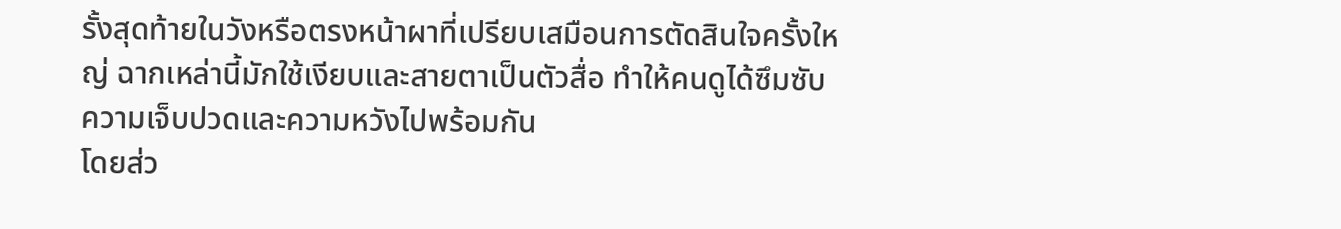รั้งสุดท้ายในวังหรือตรงหน้าผาที่เปรียบเสมือนการตัดสินใจครั้งใหญ่ ฉากเหล่านี้มักใช้เงียบและสายตาเป็นตัวสื่อ ทำให้คนดูได้ซึมซับความเจ็บปวดและความหวังไปพร้อมกัน
โดยส่ว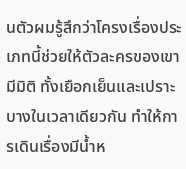นตัวผมรู้สึกว่าโครงเรื่องประเภทนี้ช่วยให้ตัวละครของเขามีมิติ ทั้งเยือกเย็นและเปราะบางในเวลาเดียวกัน ทำให้การเดินเรื่องมีน้ำห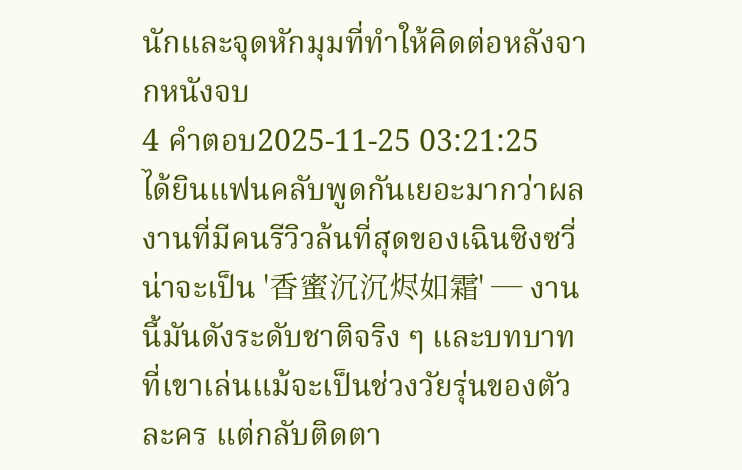นักและจุดหักมุมที่ทำให้คิดต่อหลังจากหนังจบ
4 คำตอบ2025-11-25 03:21:25
ได้ยินแฟนคลับพูดกันเยอะมากว่าผลงานที่มีคนรีวิวล้นที่สุดของเฉินซิงซวี่น่าจะเป็น '香蜜沉沉烬如霜' — งานนี้มันดังระดับชาติจริง ๆ และบทบาทที่เขาเล่นแม้จะเป็นช่วงวัยรุ่นของตัวละคร แต่กลับติดตา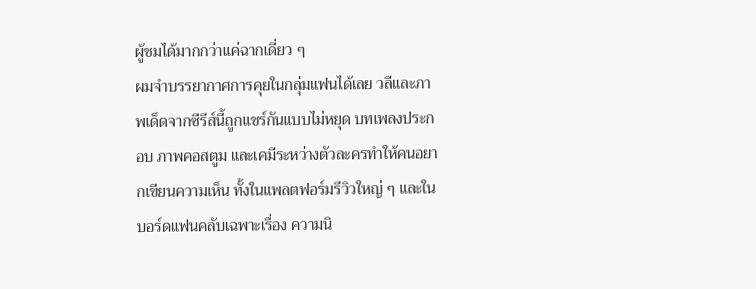ผู้ชมได้มากกว่าแค่ฉากเดี่ยว ๆ
ผมจำบรรยากาศการคุยในกลุ่มแฟนได้เลย วลีและภาพเด็ดจากซีรีส์นี้ถูกแชร์กันแบบไม่หยุด บทเพลงประกอบ ภาพคอสตูม และเคมีระหว่างตัวละครทำให้คนอยากเขียนความเห็น ทั้งในแพลตฟอร์มรีวิวใหญ่ ๆ และในบอร์ดแฟนคลับเฉพาะเรื่อง ความนิ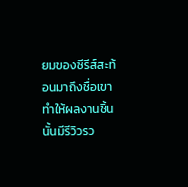ยมของซีรีส์สะท้อนมาถึงชื่อเขา ทำให้ผลงานชิ้นนั้นมีรีวิวรว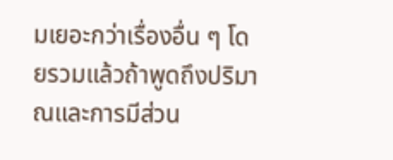มเยอะกว่าเรื่องอื่น ๆ โดยรวมแล้วถ้าพูดถึงปริมาณและการมีส่วน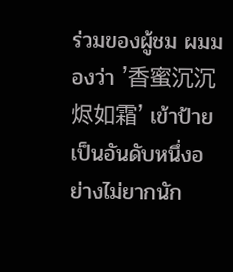ร่วมของผู้ชม ผมมองว่า '香蜜沉沉烬如霜' เข้าป้ายเป็นอันดับหนึ่งอย่างไม่ยากนัก